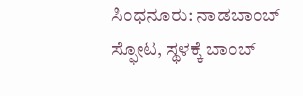ಸಿಂಧನೂರು: ನಾಡಬಾಂಬ್ ಸ್ಫೋಟ, ಸ್ಥಳಕ್ಕೆ ಬಾಂಬ್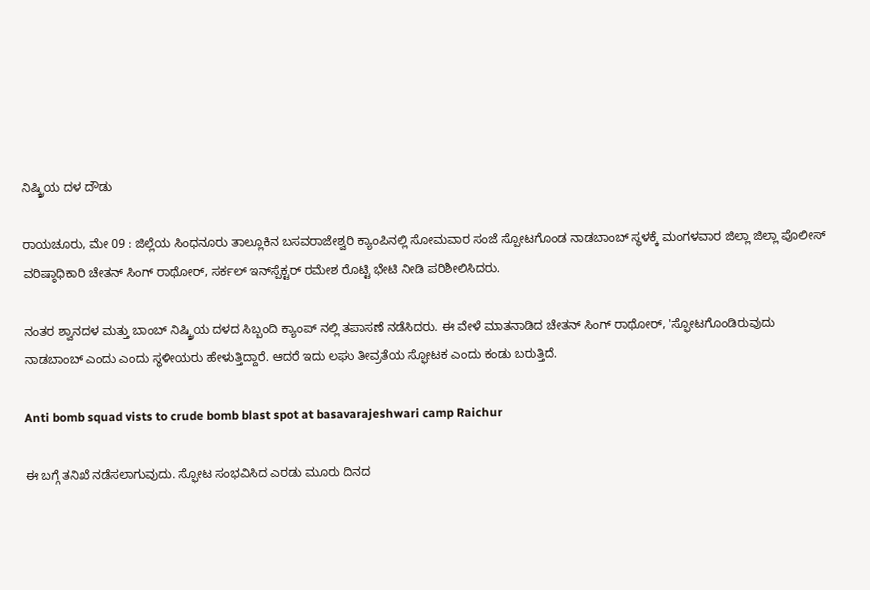ನಿಷ್ಕ್ರಿಯ ದಳ ದೌಡು

ರಾಯಚೂರು, ಮೇ 09 : ಜಿಲ್ಲೆಯ ಸಿಂಧನೂರು ತಾಲ್ಲೂಕಿನ ಬಸವರಾಜೇಶ್ವರಿ ಕ್ಯಾಂಪಿನಲ್ಲಿ ಸೋಮವಾರ ಸಂಜೆ ಸ್ಪೋಟಗೊಂಡ ನಾಡಬಾಂಬ್ ಸ್ಥಳಕ್ಕೆ ಮಂಗಳವಾರ ಜಿಲ್ಲಾ ಜಿಲ್ಲಾ ಪೊಲೀಸ್ ವರಿಷ್ಠಾಧಿಕಾರಿ ಚೇತನ್ ಸಿಂಗ್ ರಾಥೋರ್, ಸರ್ಕಲ್ ಇನ್‌ಸ್ಪೆಕ್ಟರ್ ರಮೇಶ ರೊಟ್ಟಿ ಭೇಟಿ ನೀಡಿ ಪರಿಶೀಲಿಸಿದರು.

ನಂತರ ಶ್ವಾನದಳ ಮತ್ತು ಬಾಂಬ್ ನಿಷ್ಕ್ರಿಯ ದಳದ ಸಿಬ್ಬಂದಿ ಕ್ಯಾಂಪ್‌ ನಲ್ಲಿ ತಪಾಸಣೆ ನಡೆಸಿದರು. ಈ ವೇಳೆ ಮಾತನಾಡಿದ ಚೇತನ್‌ ಸಿಂಗ್ ರಾಥೋರ್, 'ಸ್ಫೋಟಗೊಂಡಿರುವುದು ನಾಡಬಾಂಬ್ ಎಂದು ಎಂದು ಸ್ಥಳೀಯರು ಹೇಳುತ್ತಿದ್ದಾರೆ. ಆದರೆ ಇದು ಲಘು ತೀವ್ರತೆಯ ಸ್ಫೋಟಕ ಎಂದು ಕಂಡು ಬರುತ್ತಿದೆ.

Anti bomb squad vists to crude bomb blast spot at basavarajeshwari camp Raichur

ಈ ಬಗ್ಗೆ ತನಿಖೆ ನಡೆಸಲಾಗುವುದು. ಸ್ಫೋಟ ಸಂಭವಿಸಿದ ಎರಡು ಮೂರು ದಿನದ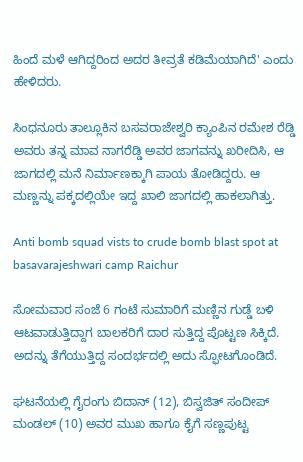ಹಿಂದೆ ಮಳೆ ಆಗಿದ್ದರಿಂದ ಅದರ ತೀವ್ರತೆ ಕಡಿಮೆಯಾಗಿದೆ' ಎಂದು ಹೇಳಿದರು.

ಸಿಂಧನೂರು ತಾಲ್ಲೂಕಿನ ಬಸವರಾಜೇಶ್ವರಿ ಕ್ಯಾಂಪಿನ ರಮೇಶ ರೆಡ್ಡಿ ಅವರು ತನ್ನ ಮಾವ ನಾಗರೆಡ್ಡಿ ಅವರ ಜಾಗವನ್ನು ಖರೀದಿಸಿ, ಆ ಜಾಗದಲ್ಲಿ ಮನೆ ನಿರ್ಮಾಣಕ್ಕಾಗಿ ಪಾಯ ತೋಡಿದ್ದರು. ಆ ಮಣ್ಣನ್ನು ಪಕ್ಕದಲ್ಲಿಯೇ ಇದ್ದ ಖಾಲಿ ಜಾಗದಲ್ಲಿ ಹಾಕಲಾಗಿತ್ತು.

Anti bomb squad vists to crude bomb blast spot at basavarajeshwari camp Raichur

ಸೋಮವಾರ ಸಂಜೆ 6 ಗಂಟೆ ಸುಮಾರಿಗೆ ಮಣ್ಣಿನ ಗುಡ್ಡೆ ಬಳಿ ಆಟವಾಡುತ್ತಿದ್ದಾಗ ಬಾಲಕರಿಗೆ ದಾರ ಸುತ್ತಿದ್ದ ಪೊಟ್ಟಣ ಸಿಕ್ಕಿದೆ. ಅದನ್ನು ತೆಗೆಯುತ್ತಿದ್ದ ಸಂದರ್ಭದಲ್ಲಿ ಅದು ಸ್ಫೋಟಗೊಂಡಿದೆ.

ಘಟನೆಯಲ್ಲಿ ಗೈರಂಗು ಬಿದಾನ್ (12), ಬಿಸ್ವಜಿತ್ ಸಂದೀಪ್ ಮಂಡಲ್ (10) ಅವರ ಮುಖ ಹಾಗೂ ಕೈಗೆ ಸಣ್ಣಪುಟ್ಟ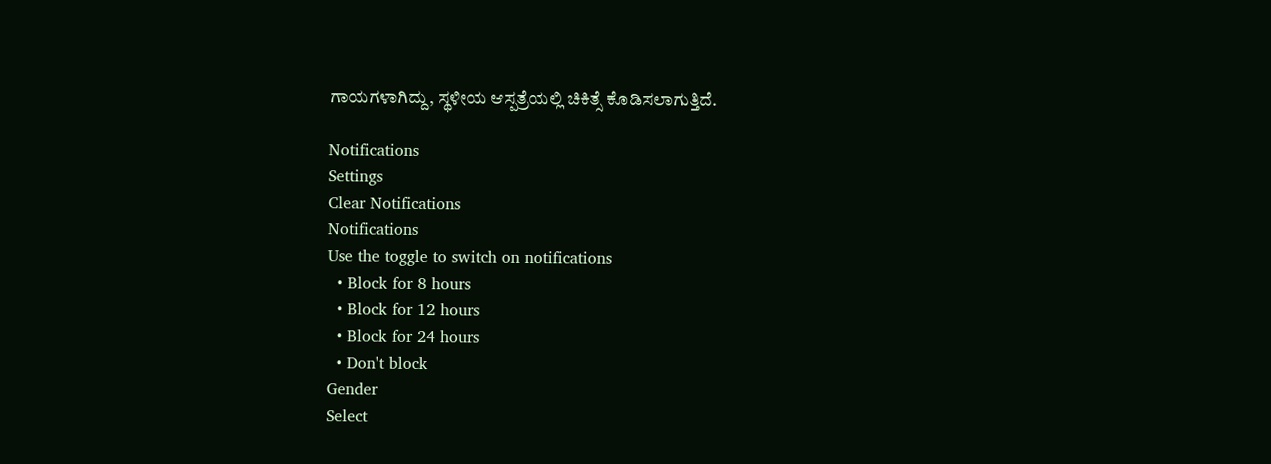ಗಾಯಗಳಾಗಿದ್ದು, ಸ್ಥಳೀಯ ಆಸ್ಪತ್ರೆಯಲ್ಲಿ ಚಿಕಿತ್ಸೆ ಕೊಡಿಸಲಾಗುತ್ತಿದೆ.

Notifications
Settings
Clear Notifications
Notifications
Use the toggle to switch on notifications
  • Block for 8 hours
  • Block for 12 hours
  • Block for 24 hours
  • Don't block
Gender
Select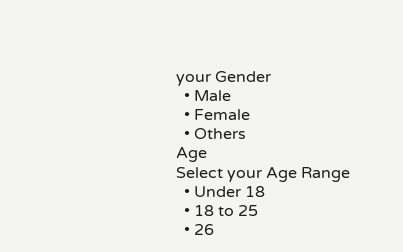your Gender
  • Male
  • Female
  • Others
Age
Select your Age Range
  • Under 18
  • 18 to 25
  • 26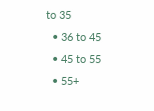to 35
  • 36 to 45
  • 45 to 55
  • 55+